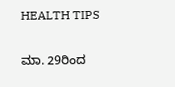HEALTH TIPS

ಮಾ. 29ರಿಂದ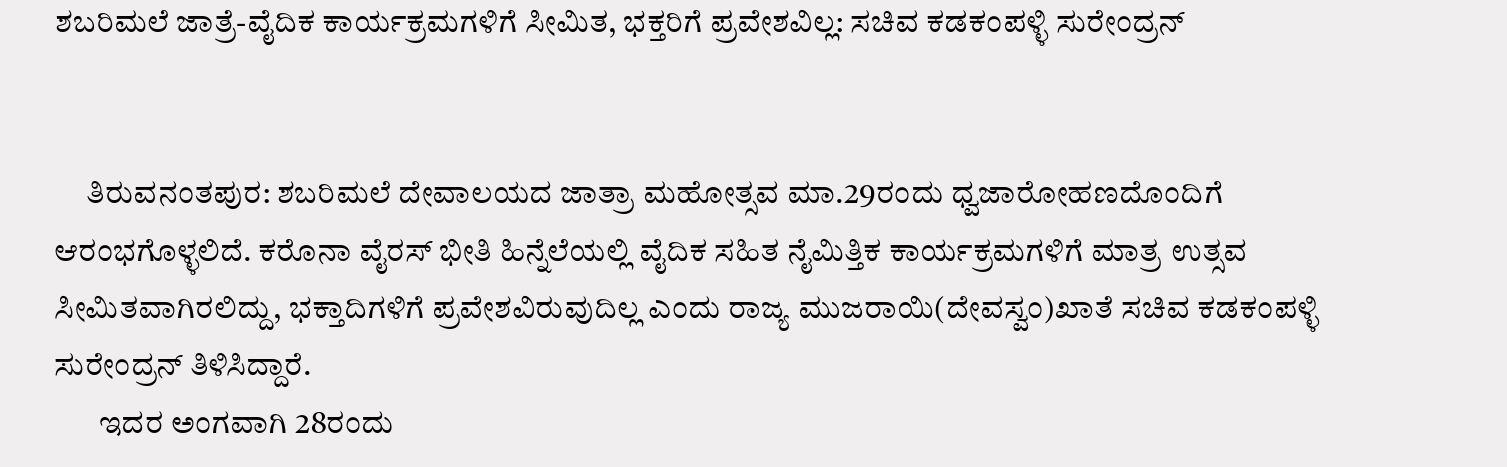ಶಬರಿಮಲೆ ಜಾತ್ರೆ-ವೈದಿಕ ಕಾರ್ಯಕ್ರಮಗಳಿಗೆ ಸೀಮಿತ, ಭಕ್ತರಿಗೆ ಪ್ರವೇಶವಿಲ್ಲ: ಸಚಿವ ಕಡಕಂಪಳ್ಳಿ ಸುರೇಂದ್ರನ್


     ತಿರುವನಂತಪುರ: ಶಬರಿಮಲೆ ದೇವಾಲಯದ ಜಾತ್ರಾ ಮಹೋತ್ಸವ ಮಾ.29ರಂದು ಧ್ವಜಾರೋಹಣದೊಂದಿಗೆ ಆರಂಭಗೊಳ್ಳಲಿದೆ. ಕರೊನಾ ವೈರಸ್ ಭೀತಿ ಹಿನ್ನೆಲೆಯಲ್ಲಿ ವೈದಿಕ ಸಹಿತ ನೈಮಿತ್ತಿಕ ಕಾರ್ಯಕ್ರಮಗಳಿಗೆ ಮಾತ್ರ ಉತ್ಸವ ಸೀಮಿತವಾಗಿರಲಿದ್ದು, ಭಕ್ತಾದಿಗಳಿಗೆ ಪ್ರವೇಶವಿರುವುದಿಲ್ಲ ಎಂದು ರಾಜ್ಯ ಮುಜರಾಯಿ(ದೇವಸ್ವಂ)ಖಾತೆ ಸಚಿವ ಕಡಕಂಪಳ್ಳಿ ಸುರೇಂದ್ರನ್ ತಿಳಿಸಿದ್ದಾರೆ.
       ಇದರ ಅಂಗವಾಗಿ 28ರಂದು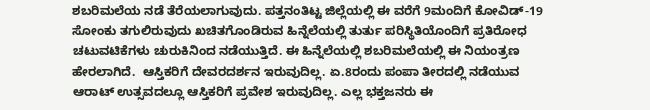ಶಬರಿಮಲೆಯ ನಡೆ ತೆರೆಯಲಾಗುವುದು. ಪತ್ತನಂತಿಟ್ಟ ಜಿಲ್ಲೆಯಲ್ಲಿ ಈ ವರೆಗೆ 9ಮಂದಿಗೆ ಕೋವಿಡ್-19 ಸೋಂಕು ತಗುಲಿರುವುದು ಖಚಿತಗೊಂಡಿರುವ ಹಿನ್ನೆಲೆಯಲ್ಲಿ ತುರ್ತು ಪರಿಸ್ಥಿತಿಯೊಂದಿಗೆ ಪ್ರತಿರೋಧ ಚಟುವಟಿಕೆಗಳು ಚುರುಕಿನಿಂದ ನಡೆಯುತ್ತಿದೆ. ಈ ಹಿನ್ನೆಲೆಯಲ್ಲಿ ಶಬರಿಮಲೆಯಲ್ಲಿ ಈ ನಿಯಂತ್ರಣ ಹೇರಲಾಗಿದೆ.  ಆಸ್ತಿಕರಿಗೆ ದೇವರದರ್ಶನ ಇರುವುದಿಲ್ಲ. ಏ.8ರಂದು ಪಂಪಾ ತೀರದಲ್ಲಿ ನಡೆಯುವ ಆರಾಟ್ ಉತ್ಸವದಲ್ಲೂ ಆಸ್ತಿಕರಿಗೆ ಪ್ರವೇಶ ಇರುವುದಿಲ್ಲ. ಎಲ್ಲ ಭಕ್ತಜನರು ಈ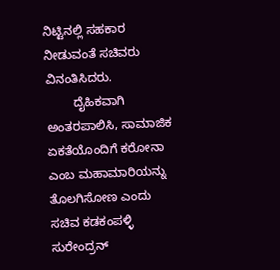ನಿಟ್ಟಿನಲ್ಲಿ ಸಹಕಾರ ನೀಡುವಂತೆ ಸಚಿವರು ವಿನಂತಿಸಿದರು.
        ದೈಹಿಕವಾಗಿ ಅಂತರಪಾಲಿಸಿ, ಸಾಮಾಜಿಕ ಏಕತೆಯೊಂದಿಗೆ ಕರೋನಾ ಎಂಬ ಮಹಾಮಾರಿಯನ್ನು ತೊಲಗಿಸೋಣ ಎಂದು ಸಚಿವ ಕಡಕಂಪಳ್ಳಿ ಸುರೇಂದ್ರನ್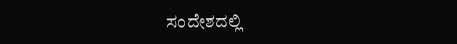ಸಂದೇಶದಲ್ಲಿ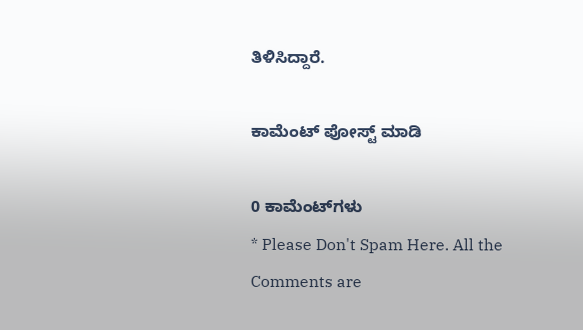ತಿಳಿಸಿದ್ದಾರೆ.

ಕಾಮೆಂಟ್‌‌ ಪೋಸ್ಟ್‌ ಮಾಡಿ

0 ಕಾಮೆಂಟ್‌ಗಳು
* Please Don't Spam Here. All the Comments are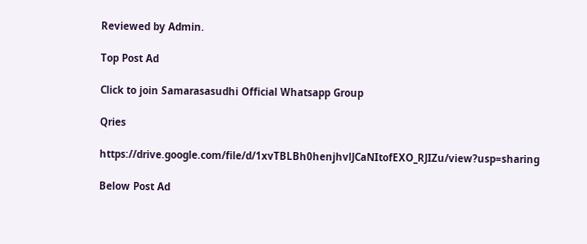Reviewed by Admin.

Top Post Ad

Click to join Samarasasudhi Official Whatsapp Group

Qries

https://drive.google.com/file/d/1xvTBLBh0henjhvlJCaNItofEXO_RJIZu/view?usp=sharing

Below Post Ad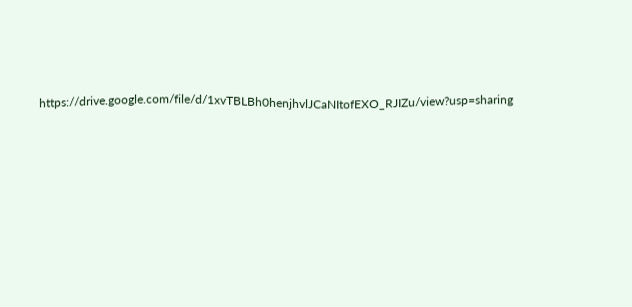https://drive.google.com/file/d/1xvTBLBh0henjhvlJCaNItofEXO_RJIZu/view?usp=sharing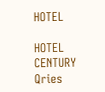HOTEL

HOTEL
CENTURY
Qries